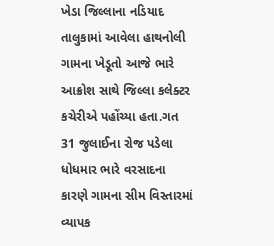ખેડા જિલ્લાના નડિયાદ તાલુકામાં આવેલા હાથનોલી ગામના ખેડૂતો આજે ભારે આક્રોશ સાથે જિલ્લા કલેક્ટર કચેરીએ પહોંચ્યા હતા.ગત 31 જુલાઈના રોજ પડેલા ધોધમાર ભારે વરસાદના કારણે ગામના સીમ વિસ્તારમાં વ્યાપક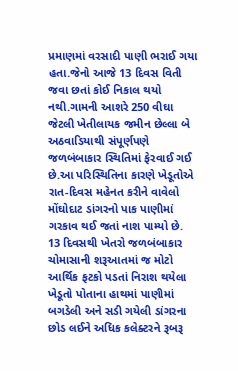પ્રમાણમાં વરસાદી પાણી ભરાઈ ગયા હતા.જેનો આજે 13 દિવસ વિતી જવા છતાં કોઈ નિકાલ થયો નથી.ગામની આશરે 250 વીઘા જેટલી ખેતીલાયક જમીન છેલ્લા બે અઠવાડિયાથી સંપૂર્ણપણે જળબંબાકાર સ્થિતિમાં ફેરવાઈ ગઈ છે.આ પરિસ્થિતિના કારણે ખેડૂતોએ રાત-દિવસ મહેનત કરીને વાવેલો મોંઘોદાટ ડાંગરનો પાક પાણીમાં ગરકાવ થઈ જતાં નાશ પામ્યો છે.
13 દિવસથી ખેતરો જળબંબાકાર
ચોમાસાની શરૂઆતમાં જ મોટો આર્થિક ફટકો પડતાં નિરાશ થયેલા ખેડૂતો પોતાના હાથમાં પાણીમાં બગડેલી અને સડી ગયેલી ડાંગરના છોડ લઈને અધિક કલેક્ટરને રૂબરૂ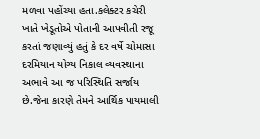મળવા પહોંચ્યા હતા.કલેક્ટર કચેરી ખાતે ખેડૂતોએ પોતાની આપવીતી રજૂ કરતાં જણાવ્યું હતું કે દર વર્ષે ચોમાસા દરમિયાન યોગ્ય નિકાલ વ્યવસ્થાના અભાવે આ જ પરિસ્થિતિ સર્જાય છે.જેના કારણે તેમને આર્થિક પાયમાલી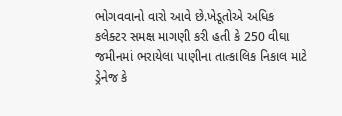ભોગવવાનો વારો આવે છે.ખેડૂતોએ અધિક કલેક્ટર સમક્ષ માગણી કરી હતી કે 250 વીઘા જમીનમાં ભરાયેલા પાણીના તાત્કાલિક નિકાલ માટે ડ્રેનેજ કે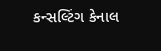કન્સલ્ટિંગ કેનાલ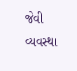જેવી વ્યવસ્થા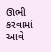ઊભી કરવામાં આવે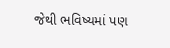જેથી ભવિષ્યમાં પણ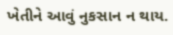ખેતીને આવું નુકસાન ન થાય.